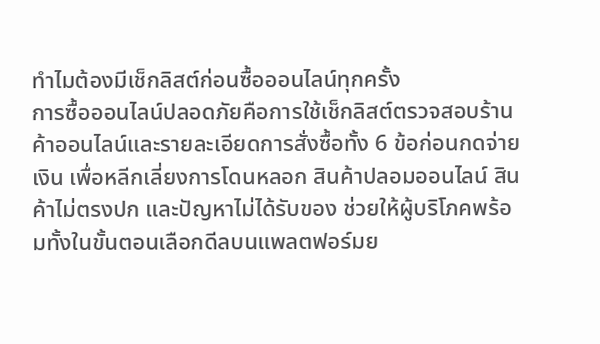ทำไมต้องมีเช็กลิสต์ก่อนซื้อออนไลน์ทุกครั้ง
การซื้อออนไลน์ปลอดภัยคือการใช้เช็กลิสต์ตรวจสอบร้านค้าออนไลน์และรายละเอียดการสั่งซื้อทั้ง 6 ข้อก่อนกดจ่ายเงิน เพื่อหลีกเลี่ยงการโดนหลอก สินค้าปลอมออนไลน์ สินค้าไม่ตรงปก และปัญหาไม่ได้รับของ ช่วยให้ผู้บริโภคพร้อมทั้งในขั้นตอนเลือกดีลบนแพลตฟอร์มย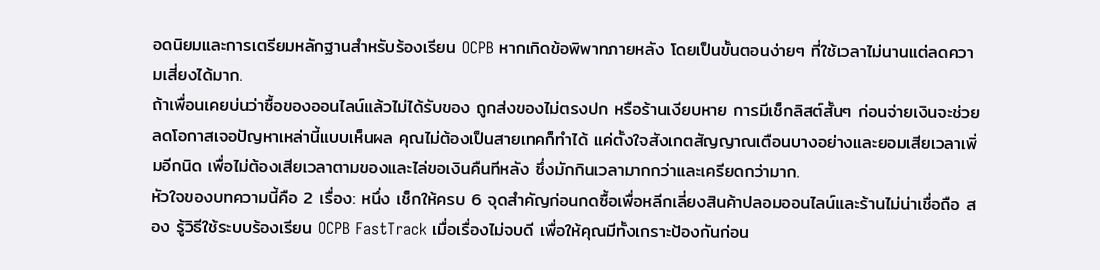อดนิยมและการเตรียมหลักฐานสำหรับร้องเรียน OCPB หากเกิดข้อพิพาทภายหลัง โดยเป็นขั้นตอนง่ายๆ ที่ใช้เวลาไม่นานแต่ลดความเสี่ยงได้มาก.
ถ้าเพื่อนเคยบ่นว่าซื้อของออนไลน์แล้วไม่ได้รับของ ถูกส่งของไม่ตรงปก หรือร้านเงียบหาย การมีเช็กลิสต์สั้นๆ ก่อนจ่ายเงินจะช่วยลดโอกาสเจอปัญหาเหล่านี้แบบเห็นผล คุณไม่ต้องเป็นสายเทคก็ทำได้ แค่ตั้งใจสังเกตสัญญาณเตือนบางอย่างและยอมเสียเวลาเพิ่มอีกนิด เพื่อไม่ต้องเสียเวลาตามของและไล่ขอเงินคืนทีหลัง ซึ่งมักกินเวลามากกว่าและเครียดกว่ามาก.
หัวใจของบทความนี้คือ 2 เรื่อง: หนึ่ง เช็กให้ครบ 6 จุดสำคัญก่อนกดซื้อเพื่อหลีกเลี่ยงสินค้าปลอมออนไลน์และร้านไม่น่าเชื่อถือ สอง รู้วิธีใช้ระบบร้องเรียน OCPB FastTrack เมื่อเรื่องไม่จบดี เพื่อให้คุณมีทั้งเกราะป้องกันก่อน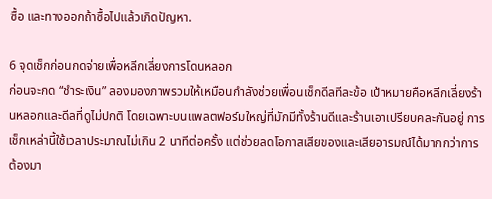ซื้อ และทางออกถ้าซื้อไปแล้วเกิดปัญหา.

6 จุดเช็กก่อนกดจ่ายเพื่อหลีกเลี่ยงการโดนหลอก
ก่อนจะกด “ชำระเงิน” ลองมองภาพรวมให้เหมือนกำลังช่วยเพื่อนเช็กดีลทีละข้อ เป้าหมายคือหลีกเลี่ยงร้านหลอกและดีลที่ดูไม่ปกติ โดยเฉพาะบนแพลตฟอร์มใหญ่ที่มักมีทั้งร้านดีและร้านเอาเปรียบคละกันอยู่ การเช็กเหล่านี้ใช้เวลาประมาณไม่เกิน 2 นาทีต่อครั้ง แต่ช่วยลดโอกาสเสียของและเสียอารมณ์ได้มากกว่าการต้องมา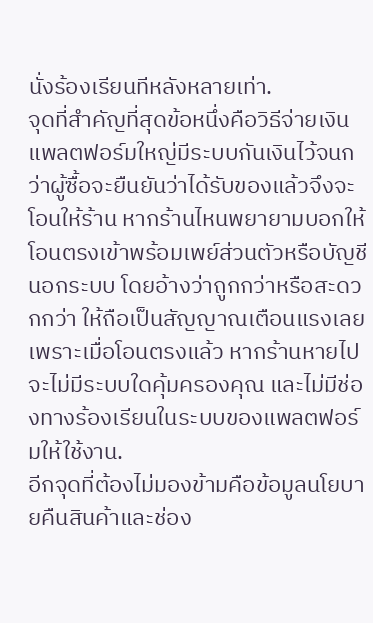นั่งร้องเรียนทีหลังหลายเท่า.
จุดที่สำคัญที่สุดข้อหนึ่งคือวิธีจ่ายเงิน แพลตฟอร์มใหญ่มีระบบกันเงินไว้จนกว่าผู้ซื้อจะยืนยันว่าได้รับของแล้วจึงจะโอนให้ร้าน หากร้านไหนพยายามบอกให้โอนตรงเข้าพร้อมเพย์ส่วนตัวหรือบัญชีนอกระบบ โดยอ้างว่าถูกกว่าหรือสะดวกกว่า ให้ถือเป็นสัญญาณเตือนแรงเลย เพราะเมื่อโอนตรงแล้ว หากร้านหายไปจะไม่มีระบบใดคุ้มครองคุณ และไม่มีช่องทางร้องเรียนในระบบของแพลตฟอร์มให้ใช้งาน.
อีกจุดที่ต้องไม่มองข้ามคือข้อมูลนโยบายคืนสินค้าและช่อง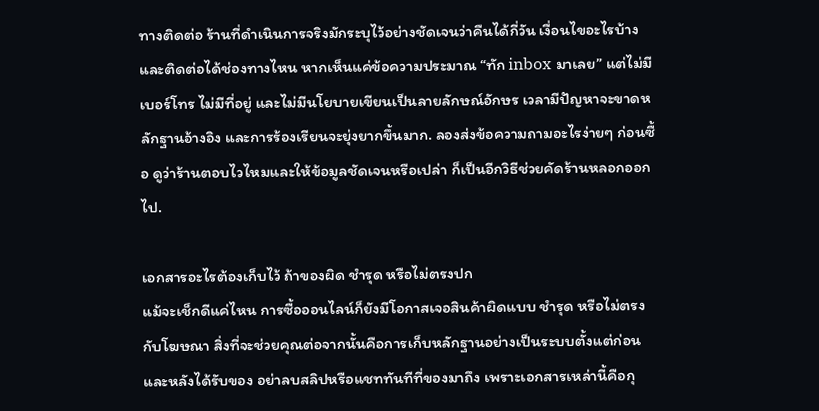ทางติดต่อ ร้านที่ดำเนินการจริงมักระบุไว้อย่างชัดเจนว่าคืนได้กี่วัน เงื่อนไขอะไรบ้าง และติดต่อได้ช่องทางไหน หากเห็นแค่ข้อความประมาณ “ทัก inbox มาเลย” แต่ไม่มีเบอร์โทร ไม่มีที่อยู่ และไม่มีนโยบายเขียนเป็นลายลักษณ์อักษร เวลามีปัญหาจะขาดหลักฐานอ้างอิง และการร้องเรียนจะยุ่งยากขึ้นมาก. ลองส่งข้อความถามอะไรง่ายๆ ก่อนซื้อ ดูว่าร้านตอบไวไหมและให้ข้อมูลชัดเจนหรือเปล่า ก็เป็นอีกวิธีช่วยคัดร้านหลอกออกไป.

เอกสารอะไรต้องเก็บไว้ ถ้าของผิด ชำรุด หรือไม่ตรงปก
แม้จะเช็กดีแค่ไหน การซื้อออนไลน์ก็ยังมีโอกาสเจอสินค้าผิดแบบ ชำรุด หรือไม่ตรงกับโฆษณา สิ่งที่จะช่วยคุณต่อจากนั้นคือการเก็บหลักฐานอย่างเป็นระบบตั้งแต่ก่อนและหลังได้รับของ อย่าลบสลิปหรือแชททันทีที่ของมาถึง เพราะเอกสารเหล่านี้คือกุ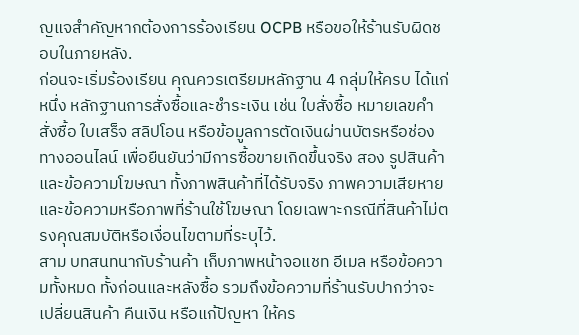ญแจสำคัญหากต้องการร้องเรียน OCPB หรือขอให้ร้านรับผิดชอบในภายหลัง.
ก่อนจะเริ่มร้องเรียน คุณควรเตรียมหลักฐาน 4 กลุ่มให้ครบ ได้แก่ หนึ่ง หลักฐานการสั่งซื้อและชำระเงิน เช่น ใบสั่งซื้อ หมายเลขคำสั่งซื้อ ใบเสร็จ สลิปโอน หรือข้อมูลการตัดเงินผ่านบัตรหรือช่องทางออนไลน์ เพื่อยืนยันว่ามีการซื้อขายเกิดขึ้นจริง สอง รูปสินค้าและข้อความโฆษณา ทั้งภาพสินค้าที่ได้รับจริง ภาพความเสียหาย และข้อความหรือภาพที่ร้านใช้โฆษณา โดยเฉพาะกรณีที่สินค้าไม่ตรงคุณสมบัติหรือเงื่อนไขตามที่ระบุไว้.
สาม บทสนทนากับร้านค้า เก็บภาพหน้าจอแชท อีเมล หรือข้อความทั้งหมด ทั้งก่อนและหลังซื้อ รวมถึงข้อความที่ร้านรับปากว่าจะเปลี่ยนสินค้า คืนเงิน หรือแก้ปัญหา ให้คร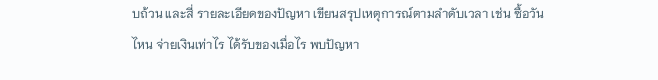บถ้วน และสี่ รายละเอียดของปัญหา เขียนสรุปเหตุการณ์ตามลำดับเวลา เช่น ซื้อวันไหน จ่ายเงินเท่าไร ได้รับของเมื่อไร พบปัญหา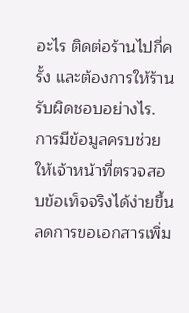อะไร ติดต่อร้านไปกี่ครั้ง และต้องการให้ร้านรับผิดชอบอย่างไร. การมีข้อมูลครบช่วยให้เจ้าหน้าที่ตรวจสอบข้อเท็จจริงได้ง่ายขึ้น ลดการขอเอกสารเพิ่ม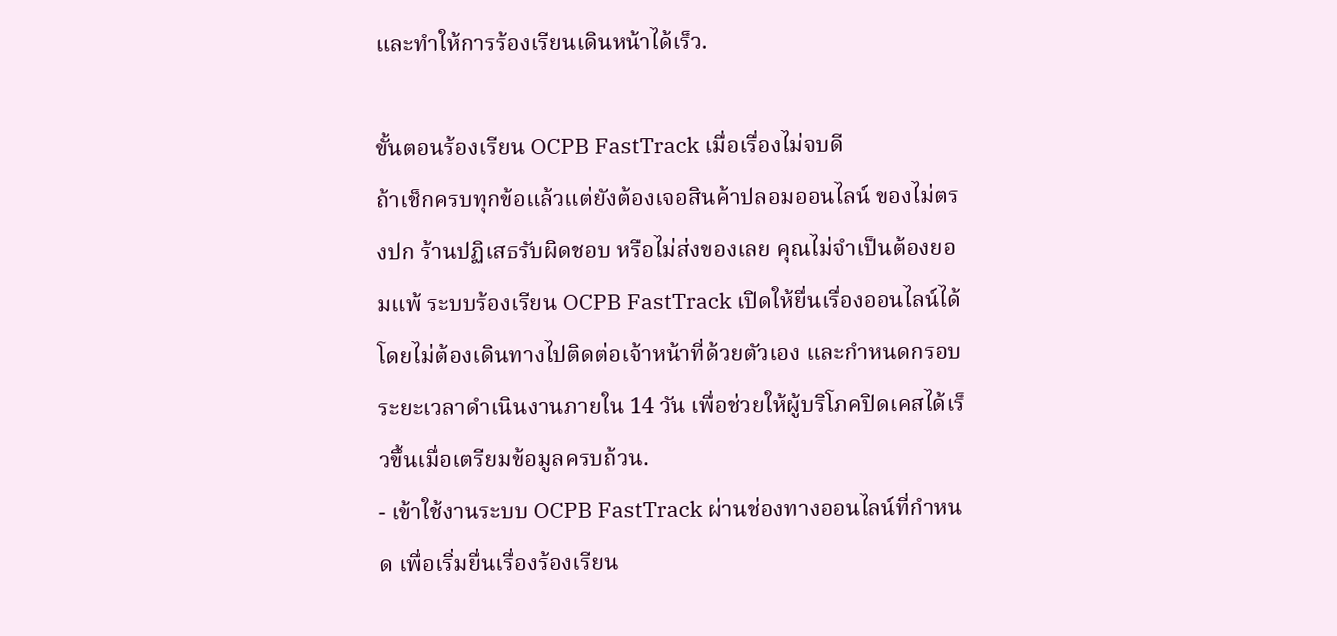และทำให้การร้องเรียนเดินหน้าได้เร็ว.

ขั้นตอนร้องเรียน OCPB FastTrack เมื่อเรื่องไม่จบดี
ถ้าเช็กครบทุกข้อแล้วแต่ยังต้องเจอสินค้าปลอมออนไลน์ ของไม่ตรงปก ร้านปฏิเสธรับผิดชอบ หรือไม่ส่งของเลย คุณไม่จำเป็นต้องยอมแพ้ ระบบร้องเรียน OCPB FastTrack เปิดให้ยื่นเรื่องออนไลน์ได้โดยไม่ต้องเดินทางไปติดต่อเจ้าหน้าที่ด้วยตัวเอง และกำหนดกรอบระยะเวลาดำเนินงานภายใน 14 วัน เพื่อช่วยให้ผู้บริโภคปิดเคสได้เร็วขึ้นเมื่อเตรียมข้อมูลครบถ้วน.
- เข้าใช้งานระบบ OCPB FastTrack ผ่านช่องทางออนไลน์ที่กำหนด เพื่อเริ่มยื่นเรื่องร้องเรียน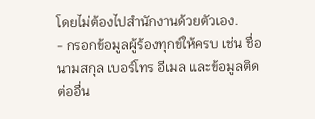โดยไม่ต้องไปสำนักงานด้วยตัวเอง.
- กรอกข้อมูลผู้ร้องทุกข์ให้ครบ เช่น ชื่อ นามสกุล เบอร์โทร อีเมล และข้อมูลติดต่ออื่น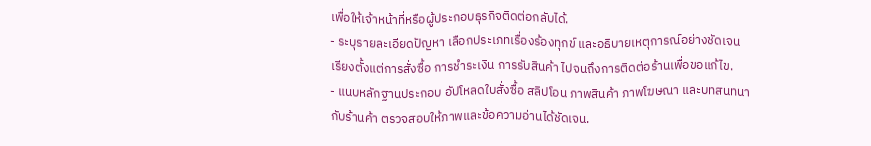เพื่อให้เจ้าหน้าที่หรือผู้ประกอบธุรกิจติดต่อกลับได้.
- ระบุรายละเอียดปัญหา เลือกประเภทเรื่องร้องทุกข์ และอธิบายเหตุการณ์อย่างชัดเจน เรียงตั้งแต่การสั่งซื้อ การชำระเงิน การรับสินค้า ไปจนถึงการติดต่อร้านเพื่อขอแก้ไข.
- แนบหลักฐานประกอบ อัปโหลดใบสั่งซื้อ สลิปโอน ภาพสินค้า ภาพโฆษณา และบทสนทนากับร้านค้า ตรวจสอบให้ภาพและข้อความอ่านได้ชัดเจน.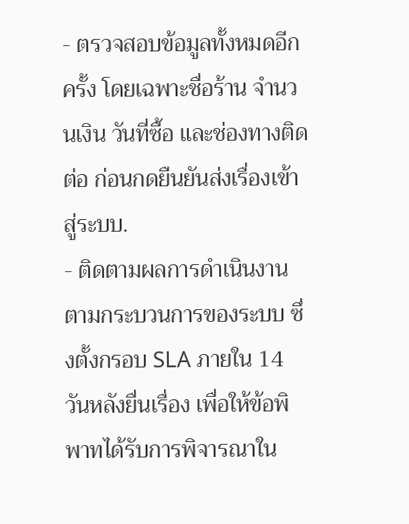- ตรวจสอบข้อมูลทั้งหมดอีกครั้ง โดยเฉพาะชื่อร้าน จำนวนเงิน วันที่ซื้อ และช่องทางติดต่อ ก่อนกดยืนยันส่งเรื่องเข้าสู่ระบบ.
- ติดตามผลการดำเนินงาน ตามกระบวนการของระบบ ซึ่งตั้งกรอบ SLA ภายใน 14 วันหลังยื่นเรื่อง เพื่อให้ข้อพิพาทได้รับการพิจารณาใน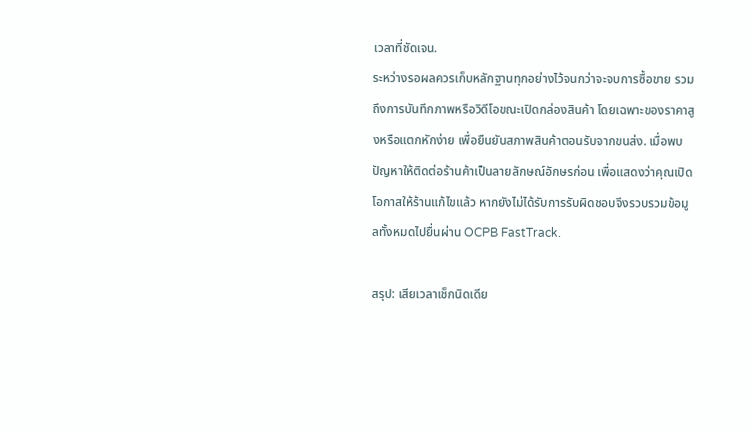เวลาที่ชัดเจน.
ระหว่างรอผลควรเก็บหลักฐานทุกอย่างไว้จนกว่าจะจบการซื้อขาย รวมถึงการบันทึกภาพหรือวิดีโอขณะเปิดกล่องสินค้า โดยเฉพาะของราคาสูงหรือแตกหักง่าย เพื่อยืนยันสภาพสินค้าตอนรับจากขนส่ง. เมื่อพบปัญหาให้ติดต่อร้านค้าเป็นลายลักษณ์อักษรก่อน เพื่อแสดงว่าคุณเปิดโอกาสให้ร้านแก้ไขแล้ว หากยังไม่ได้รับการรับผิดชอบจึงรวบรวมข้อมูลทั้งหมดไปยื่นผ่าน OCPB FastTrack.

สรุป: เสียเวลาเช็กนิดเดีย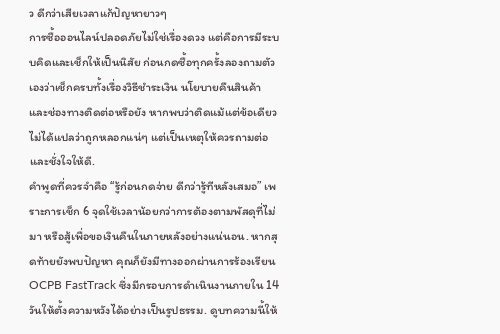ว ดีกว่าเสียเวลาแก้ปัญหายาวๆ
การซื้อออนไลน์ปลอดภัยไม่ใช่เรื่องดวง แต่คือการมีระบบคิดและเช็กให้เป็นนิสัย ก่อนกดซื้อทุกครั้งลองถามตัวเองว่าเช็กครบทั้งเรื่องวิธีชำระเงิน นโยบายคืนสินค้า และช่องทางติดต่อหรือยัง หากพบว่าติดแม้แต่ข้อเดียว ไม่ได้แปลว่าถูกหลอกแน่ๆ แต่เป็นเหตุให้ควรถามต่อและชั่งใจให้ดี.
คำพูดที่ควรจำคือ “รู้ก่อนกดจ่าย ดีกว่ารู้ทีหลังเสมอ” เพราะการเช็ก 6 จุดใช้เวลาน้อยกว่าการต้องตามพัสดุที่ไม่มา หรือสู้เพื่อขอเงินคืนในภายหลังอย่างแน่นอน. หากสุดท้ายยังพบปัญหา คุณก็ยังมีทางออกผ่านการร้องเรียน OCPB FastTrack ซึ่งมีกรอบการดำเนินงานภายใน 14 วันให้ตั้งความหวังได้อย่างเป็นรูปธรรม. ดูบทความนี้ให้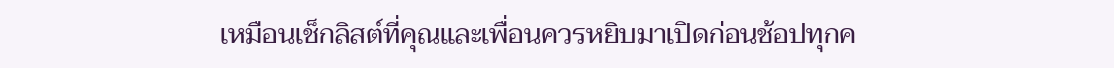เหมือนเช็กลิสต์ที่คุณและเพื่อนควรหยิบมาเปิดก่อนช้อปทุกค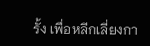รั้ง เพื่อหลีกเลี่ยงกา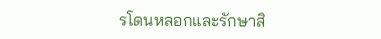รโดนหลอกและรักษาสิ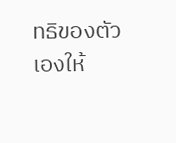ทธิของตัวเองให้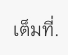เต็มที่.